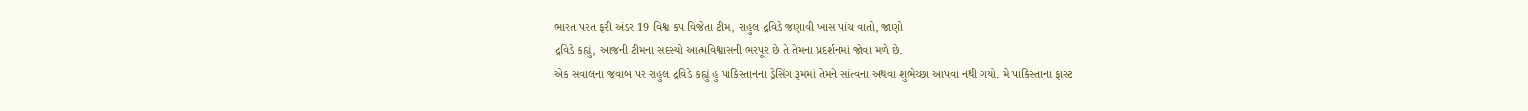ભારત પરત ફરી અંડર 19 વિશ્વ કપ વિજેતા ટીમ, રાહુલ દ્રવિડે જણાવી ખાસ પાંચ વાતો, જાણો
દ્રવિડે કહ્યું, આજની ટીમના સદસ્યો આત્મવિશ્વાસની ભરપૂર છે તે તેમના પ્રદર્શનમાં જોવા મળે છે.
એક સવાલના જવાબ પર રાહુલ દ્રવિડે કહ્યું હુ પાકિસ્તાનના ડ્રેસિંગ રૂમમાં તેમને સાંત્વના અથવા શુભેચ્છા આપવા નથી ગયો. મે પાકિસ્તાના ફાસ્ટ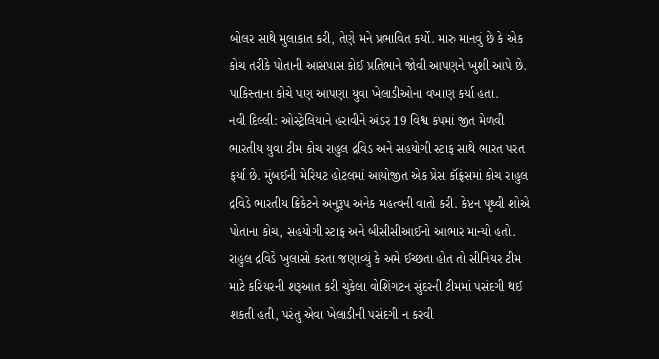બોલર સાથે મુલાકાત કરી, તેણે મને પ્રભાવિત કર્યો. મારુ માનવું છે કે એક કોચ તરીકે પોતાની આસપાસ કોઈ પ્રતિભાને જોવી આપણને ખુશી આપે છે. પાકિસ્તાના કોચે પણ આપણા યુવા ખેલાડીઓના વખાણ કર્યા હતા.
નવી દિલ્લી: ઓસ્ટ્રેલિયાને હરાવીને અંડર 19 વિશ્વ કપમાં જીત મેળવી ભારતીય યુવા ટીમ કોચ રાહુલ દ્રવિડ અને સહયોગી સ્ટાફ સાથે ભારત પરત ફર્યા છે. મુંબઈની મેરિયટ હોટલમાં આયોજીત એક પ્રેસ કૉંફ્રંસમાં કોચ રાહુલ દ્રવિડે ભારતીય ક્રિકેટને અનુરૂપ અનેક મહત્વની વાતો કરી. કેપ્ટન પૃથ્વી શોએ પોતાના કોચ, સહયોગી સ્ટાફ અને બીસીસીઆઈનો આભાર માન્યો હતો.
રાહુલ દ્રવિડે ખુલાસો કરતા જણાવ્યું કે અમે ઈચ્છતા હોત તો સીનિયર ટીમ માટે કરિયરની શરૂઆત કરી ચુકેલા વોશિંગટન સુંદરની ટીમમાં પસંદગી થઈ શકતી હતી, પરંતુ એવા ખેલાડીની પસંદગી ન કરવી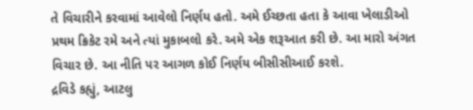તે વિચારીને કરવામાં આવેલો નિર્ણય હતો. અમે ઈચ્છતા હતા કે આવા ખેલાડીઓ પ્રથમ ક્રિકેટ રમે અને ત્યાં મુકાબલો કરે. અમે એક શરૂઆત કરી છે. આ મારો અંગત વિચાર છે. આ નીતિ પર આગળ કોઈ નિર્ણય બીસીસીઆઈ કરશે.
દ્રવિડે કહ્યું, આટલુ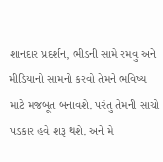શાનદાર પ્રદર્શન, ભીડની સામે રમવુ અને મીડિયાનો સામનો કરવો તેમને ભવિષ્ય માટે મજબૂત બનાવશે. પરંતુ તેમની સાચો પડકાર હવે શરૂ થશે. અને મે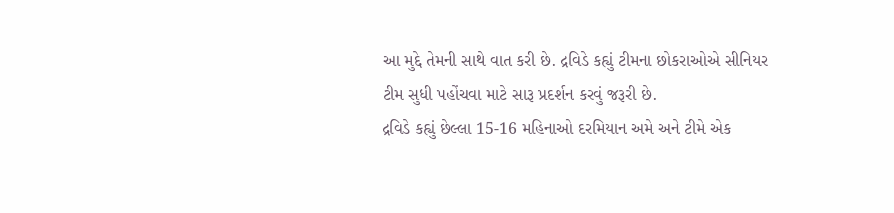આ મુદ્દે તેમની સાથે વાત કરી છે. દ્રવિડે કહ્યું ટીમના છોકરાઓએ સીનિયર ટીમ સુધી પહોંચવા માટે સારૂ પ્રદર્શન કરવું જરૂરી છે.
દ્રવિડે કહ્યું છેલ્લા 15-16 મહિનાઓ દરમિયાન અમે અને ટીમે એક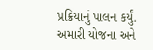પ્રક્રિયાનું પાલન કર્યું. અમારી યોજના અને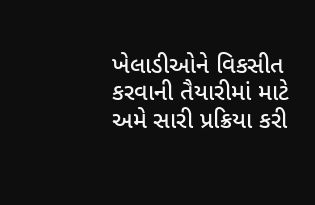ખેલાડીઓને વિકસીત કરવાની તૈયારીમાં માટે અમે સારી પ્રક્રિયા કરી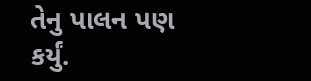તેનુ પાલન પણ કર્યું.